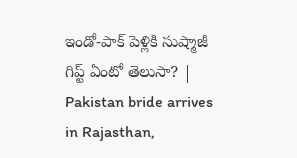ఇండో-పాక్ పెళ్లికి సుష్మాజీ గిప్ట్ ఏంటో తెలుసా? | Pakistan bride arrives in Rajasthan,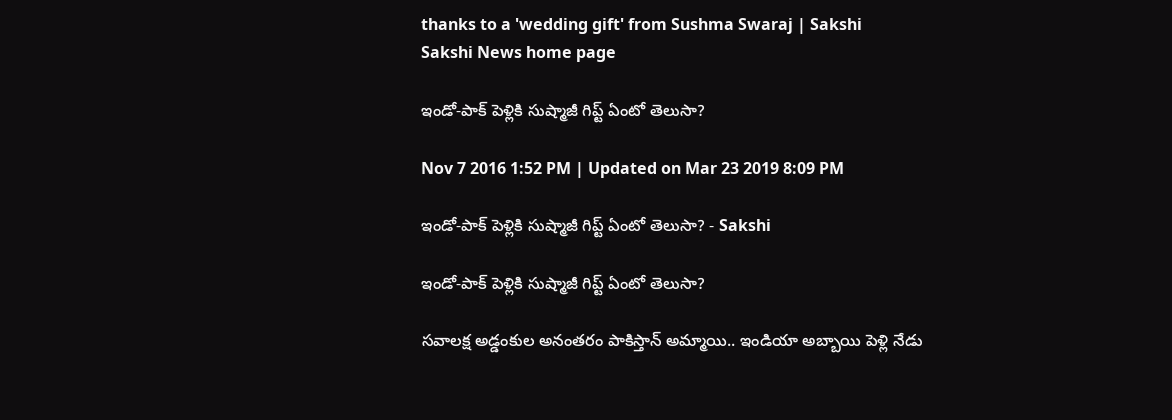thanks to a 'wedding gift' from Sushma Swaraj | Sakshi
Sakshi News home page

ఇండో-పాక్ పెళ్లికి సుష్మాజీ గిప్ట్ ఏంటో తెలుసా?

Nov 7 2016 1:52 PM | Updated on Mar 23 2019 8:09 PM

ఇండో-పాక్ పెళ్లికి సుష్మాజీ గిప్ట్ ఏంటో తెలుసా? - Sakshi

ఇండో-పాక్ పెళ్లికి సుష్మాజీ గిప్ట్ ఏంటో తెలుసా?

సవాలక్ష అడ్డంకుల అనంతరం పాకిస్తాన్ అమ్మాయి.. ఇండియా అబ్బాయి పెళ్లి నేడు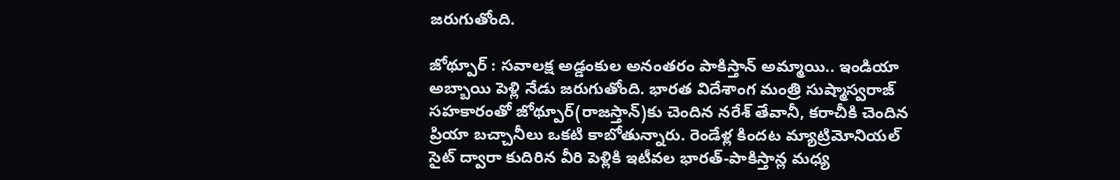జరుగుతోంది.

జోథ్పూర్ : సవాలక్ష అడ్డంకుల అనంతరం పాకిస్తాన్ అమ్మాయి.. ఇండియా అబ్బాయి పెళ్లి నేడు జరుగుతోంది. భారత విదేశాంగ మంత్రి సుష్మాస్వరాజ్ సహకారంతో జోథ్పూర్(రాజస్తాన్)కు చెందిన నరేశ్ తేవానీ, కరాచీకి చెందిన ప్రియా బచ్చానీలు ఒకటి కాబోతున్నారు. రెండేళ్ల కిందట మ్యాట్రిమోనియల్ సైట్ ద్వారా కుదిరిన వీరి పెళ్లికి ఇటీవల భారత్-పాకిస్తాన్ల మధ్య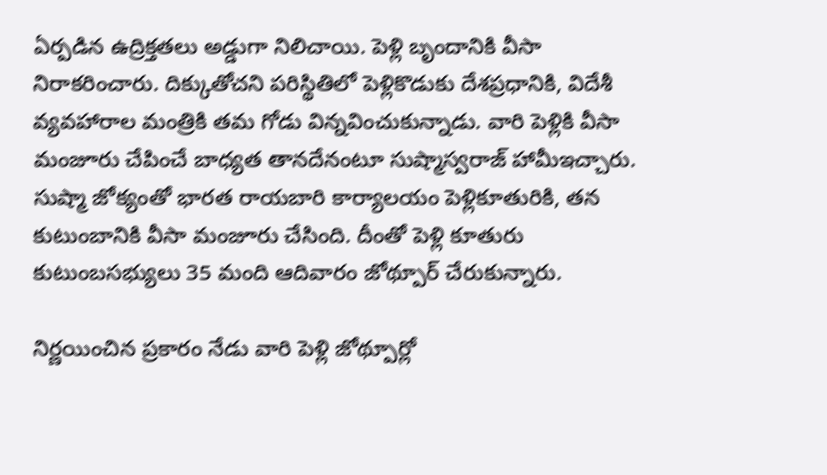ఏర్పడిన ఉద్రిక్తతలు అడ్డుగా నిలిచాయి. పెళ్లి బృందానికి వీసా నిరాకరించారు. దిక్కుతోచని పరిస్థితిలో పెళ్లికొడుకు దేశప్రధానికి, విదేశీ వ్యవహారాల మంత్రికి తమ గోడు విన్నవించుకున్నాడు. వారి పెళ్లికి వీసా మంజూరు చేపించే బాధ్యత తానదేనంటూ సుష్మాస్వరాజ్ హామీఇచ్చారు. సుష్మా జోక్యంతో భారత రాయబారి కార్యాలయం పెళ్లికూతురికి, తన కుటుంబానికి వీసా మంజూరు చేసింది. దీంతో పెళ్లి కూతురు కుటుంబసభ్యులు 35 మంది ఆదివారం జోథ్పూర్ చేరుకున్నారు.

నిర్ణయించిన ప్రకారం నేడు వారి పెళ్లి జోథ్పూర్లో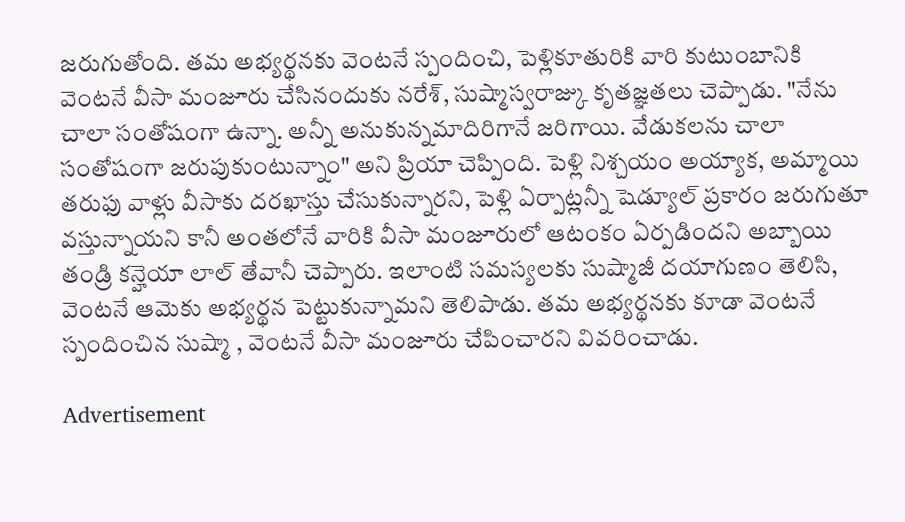జరుగుతోంది. తమ అభ్యర్థనకు వెంటనే స్పందించి, పెళ్లికూతురికి వారి కుటుంబానికి వెంటనే వీసా మంజూరు చేసినందుకు నరేశ్, సుష్మాస్వరాజ్కు కృతజ్ఞతలు చెప్పాడు. "నేను చాలా సంతోషంగా ఉన్నా. అన్నీ అనుకున్నమాదిరిగానే జరిగాయి. వేడుకలను చాలా సంతోషంగా జరుపుకుంటున్నాం" అని ప్రియా చెప్పింది. పెళ్లి నిశ్చయం అయ్యాక, అమ్మాయి తరుఫు వాళ్లు వీసాకు దరఖాస్తు చేసుకున్నారని, పెళ్లి ఏర్పాట్లన్నీ షెడ్యూల్ ప్రకారం జరుగుతూ వస్తున్నాయని కానీ అంతలోనే వారికి వీసా మంజూరులో ఆటంకం ఏర్పడిందని అబ్బాయి తండ్రి కన్హెయా లాల్ తేవానీ చెప్పారు. ఇలాంటి సమస్యలకు సుష్మాజీ దయాగుణం తెలిసి, వెంటనే ఆమెకు అభ్యర్థన పెట్టుకున్నామని తెలిపాడు. తమ అభ్యర్థనకు కూడా వెంటనే స్పందించిన సుష్మా , వెంటనే వీసా మంజూరు చేపించారని వివరించాడు.

Advertisement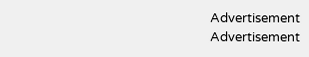Advertisement
Advertisement